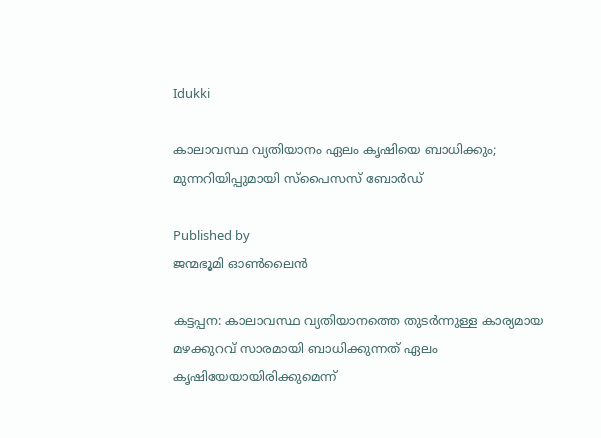Idukki

കാലാവസ്ഥ വ്യതിയാനം ഏലം കൃഷിയെ ബാധിക്കും; മുന്നറിയിപ്പുമായി സ്‌പൈസസ് ബോര്‍ഡ്

Published by
ജന്മഭൂമി ഓണ്‍ലൈന്‍

കട്ടപ്പന: കാലാവസ്ഥ വ്യതിയാനത്തെ തുടര്‍ന്നുള്ള കാര്യമായ മഴക്കുറവ് സാരമായി ബാധിക്കുന്നത് ഏലം കൃഷിയേയായിരിക്കുമെന്ന്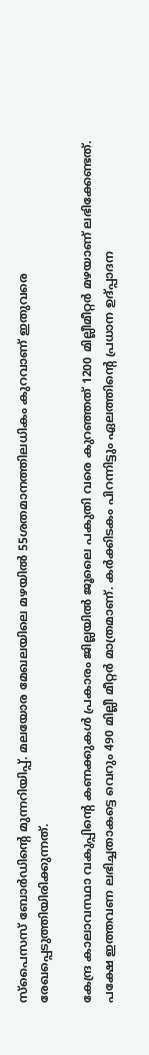സ്‌പൈസസ് ബോര്‍ഡിന്റെ മുന്നറിയിപ്പ്. മലയോര മേഖലയിലെ മഴയില്‍ 55ശതമാനത്തിലധികം കുറവാണ് ഇതുവരെ രേഖപ്പെടുത്തിയിരിക്കുന്നത്.

കേന്ദ്ര കാലാവസ്ഥാ വകുപ്പിന്റെ കണക്കുകള്‍ പ്രകാരം ജില്ലയില്‍ ജൂലൈ പകുതി വരെ കുറഞ്ഞത് 1200 മില്ലീമീറ്റര്‍ മഴയാണ് ലഭിക്കേണ്ടത്. പക്ഷേ ഇത്തവണ ലഭിച്ചതാകട്ടെ വെറും 490 മില്ലീ മീറ്റര്‍ മാത്രമാണ്. കര്‍ക്കിടകം പിറന്നിട്ടും ഏലത്തിന്റെ പ്രധാന ഉദ്പ്പാദന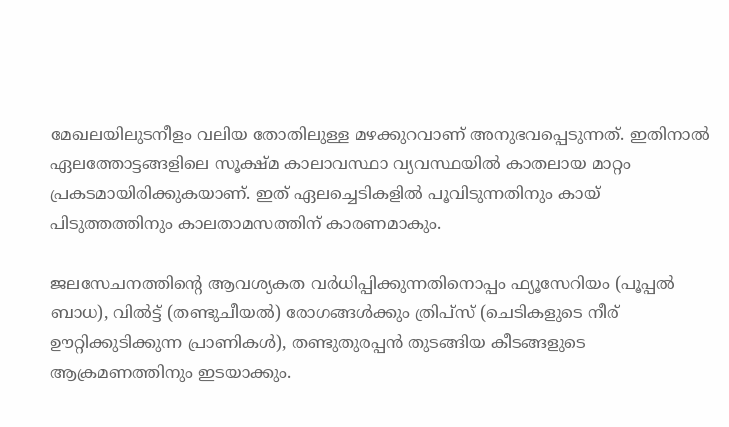മേഖലയിലുടനീളം വലിയ തോതിലുള്ള മഴക്കുറവാണ് അനുഭവപ്പെടുന്നത്. ഇതിനാല്‍ ഏലത്തോട്ടങ്ങളിലെ സൂക്ഷ്മ കാലാവസ്ഥാ വ്യവസ്ഥയില്‍ കാതലായ മാറ്റം പ്രകടമായിരിക്കുകയാണ്. ഇത് ഏലച്ചെടികളില്‍ പൂവിടുന്നതിനും കായ് പിടുത്തത്തിനും കാലതാമസത്തിന് കാരണമാകും.

ജലസേചനത്തിന്റെ ആവശ്യകത വര്‍ധിപ്പിക്കുന്നതിനൊപ്പം ഫ്യൂസേറിയം (പൂപ്പൽ ബാധ), വില്‍ട്ട് (തണ്ടുചീയൽ) രോഗങ്ങള്‍ക്കും ത്രിപ്‌സ് (ചെടികളുടെ നീര് ഊറ്റിക്കുടിക്കുന്ന പ്രാണികൾ), തണ്ടുതുരപ്പന്‍ തുടങ്ങിയ കീടങ്ങളുടെ ആക്രമണത്തിനും ഇടയാക്കും.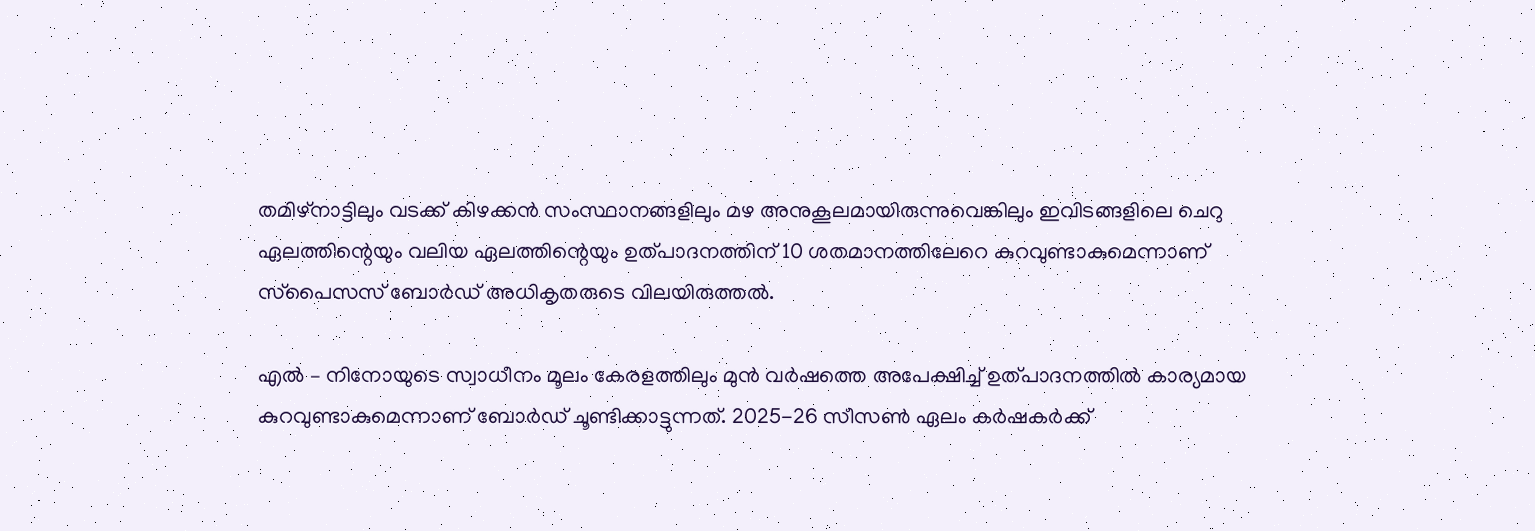തമിഴ്‌നാട്ടിലും വടക്ക് കിഴക്കന്‍ സംസ്ഥാനങ്ങളിലും മഴ അനുകൂലമായിരുന്നുവെങ്കിലും ഇവിടങ്ങളിലെ ചെറു ഏലത്തിന്റെയും വലിയ ഏലത്തിന്റെയും ഉത്പാദനത്തിന് 10 ശതമാനത്തിലേറെ കുറവുണ്ടാകുമെന്നാണ് സ്‌പൈസസ് ബോര്‍ഡ് അധികൃതരുടെ വിലയിരുത്തല്‍.

എല്‍ – നിനോയുടെ സ്വാധീനം മൂലം കേരളത്തിലും മുന്‍ വര്‍ഷത്തെ അപേക്ഷിച്ച് ഉത്പാദനത്തില്‍ കാര്യമായ കുറവുണ്ടാകുമെന്നാണ് ബോര്‍ഡ് ചൂണ്ടിക്കാട്ടുന്നത്. 2025-26 സീസണ്‍ ഏലം കര്‍ഷകര്‍ക്ക്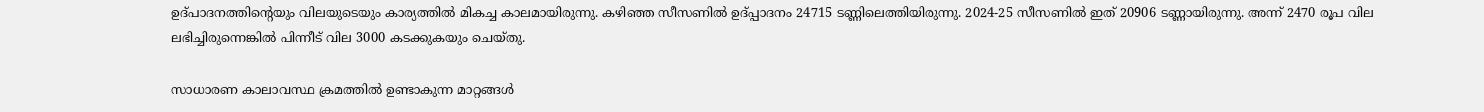ഉദ്പാദനത്തിന്റെയും വിലയുടെയും കാര്യത്തില്‍ മികച്ച കാലമായിരുന്നു. കഴിഞ്ഞ സീസണില്‍ ഉദ്പ്പാദനം 24715 ടണ്ണിലെത്തിയിരുന്നു. 2024-25 സീസണില്‍ ഇത് 20906 ടണ്ണായിരുന്നു. അന്ന് 2470 രൂപ വില ലഭിച്ചിരുന്നെങ്കില്‍ പിന്നീട് വില 3000 കടക്കുകയും ചെയ്തു.

സാധാരണ കാലാവസ്ഥ ക്രമത്തില്‍ ഉണ്ടാകുന്ന മാറ്റങ്ങള്‍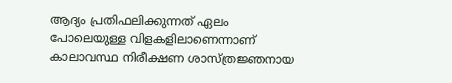ആദ്യം പ്രതിഫലിക്കുന്നത് ഏലം പോലെയുള്ള വിളകളിലാണെന്നാണ് കാലാവസ്ഥ നിരീക്ഷണ ശാസ്ത്രജ്ഞനായ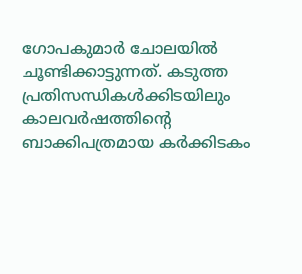ഗോപകുമാര്‍ ചോലയില്‍ ചൂണ്ടിക്കാട്ടുന്നത്. കടുത്ത പ്രതിസന്ധികള്‍ക്കിടയിലും കാലവര്‍ഷത്തിന്റെ ബാക്കിപത്രമായ കര്‍ക്കിടകം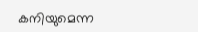കനിയുമെന്ന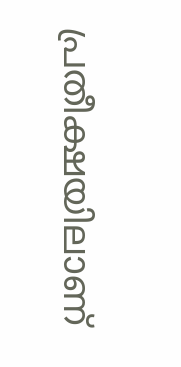പ്രതീക്ഷയിലാണ്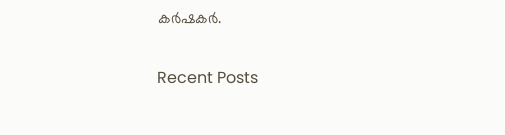കര്‍ഷകര്‍.

Recent Posts